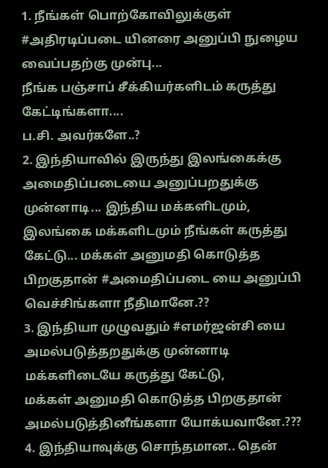1. நீங்கள் பொற்கோவிலுக்குள் #அதிரடிப்படை யினரை அனுப்பி நுழைய வைப்பதற்கு முன்பு...
நீங்க பஞ்சாப் சீக்கியர்களிடம் கருத்து கேட்டிங்களா....
ப.சி. அவர்களே..?
2. இந்தியாவில் இருந்து இலங்கைக்கு அமைதிப்படையை அனுப்பறதுக்கு முன்னாடி... இந்திய மக்களிடமும், இலங்கை மக்களிடமும் நீங்கள் கருத்து கேட்டு... மக்கள் அனுமதி கொடுத்த பிறகுதான் #அமைதிப்படை யை அனுப்பி வெச்சிங்களா நீதிமானே.??
3. இந்தியா முழுவதும் #எமர்ஜன்சி யை அமல்படுத்தறதுக்கு முன்னாடி மக்களிடையே கருத்து கேட்டு,
மக்கள் அனுமதி கொடுத்த பிறகுதான் அமல்படுத்தினீங்களா யோக்யவானே.???
4. இந்தியாவுக்கு சொந்தமான.. தென்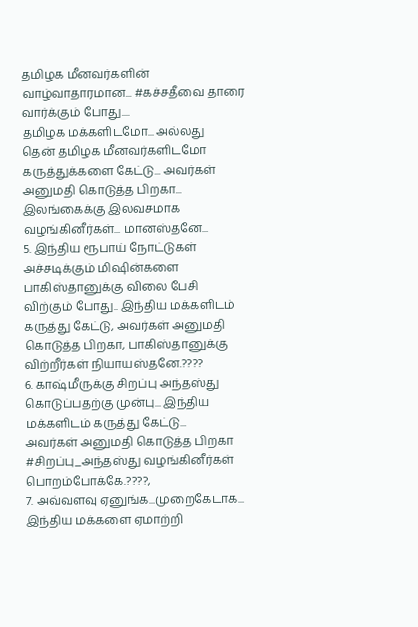தமிழக மீனவர்களின் வாழ்வாதாரமான... #கச்சதீவை தாரை வார்க்கும் போது....
தமிழக மக்களிடமோ... அல்லது
தென் தமிழக மீனவர்களிடமோ கருத்துக்களை கேட்டு... அவர்கள் அனுமதி கொடுத்த பிறகா... இலங்கைக்கு இலவசமாக வழங்கினீர்கள்... மானஸ்தனே...
5. இந்திய ரூபாய் நோட்டுகள் அச்சடிக்கும் மிஷின்களை பாகிஸ்தானுக்கு விலை பேசி விற்கும் போது.. இந்திய மக்களிடம் கருத்து கேட்டு, அவர்கள் அனுமதி கொடுத்த பிறகா, பாகிஸ்தானுக்கு விற்றீர்கள் நியாயஸ்தனே.????
6. காஷ்மீருக்கு சிறப்பு அந்தஸ்து கொடுப்பதற்கு முன்பு... இந்திய மக்களிடம் கருத்து கேட்டு...
அவர்கள் அனுமதி கொடுத்த பிறகா #சிறப்பு_அந்தஸ்து வழங்கினீர்கள் பொறம்போக்கே.????,
7. அவ்வளவு ஏனுங்க...முறைகேடாக... இந்திய மக்களை ஏமாற்றி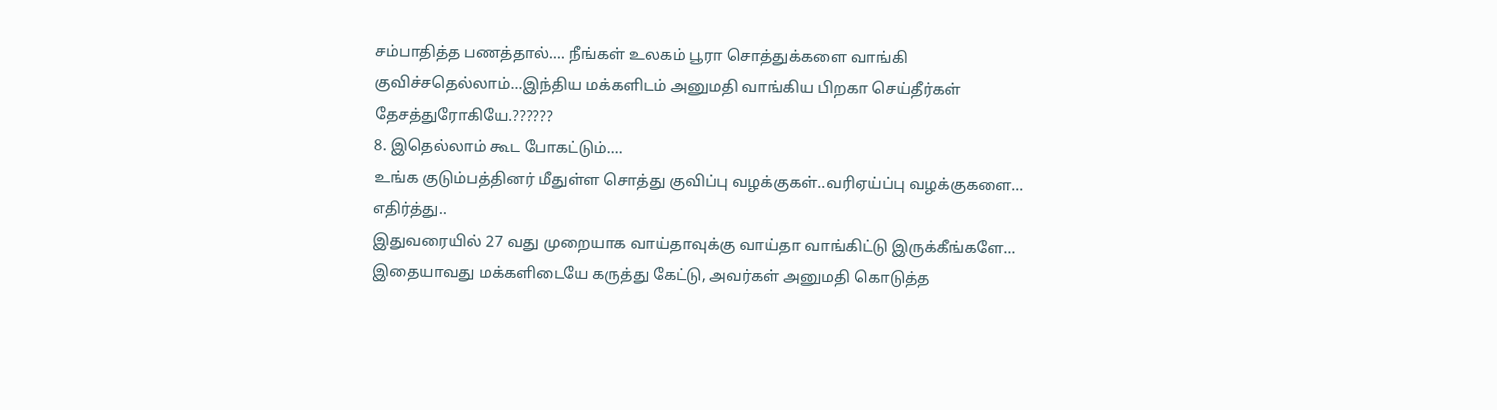சம்பாதித்த பணத்தால்.... நீங்கள் உலகம் பூரா சொத்துக்களை வாங்கி குவிச்சதெல்லாம்...இந்திய மக்களிடம் அனுமதி வாங்கிய பிறகா செய்தீர்கள் தேசத்துரோகியே.??????
8. இதெல்லாம் கூட போகட்டும்....
உங்க குடும்பத்தினர் மீதுள்ள சொத்து குவிப்பு வழக்குகள்..வரிஏய்ப்பு வழக்குகளை... எதிர்த்து..
இதுவரையில் 27 வது முறையாக வாய்தாவுக்கு வாய்தா வாங்கிட்டு இருக்கீங்களே... இதையாவது மக்களிடையே கருத்து கேட்டு, அவர்கள் அனுமதி கொடுத்த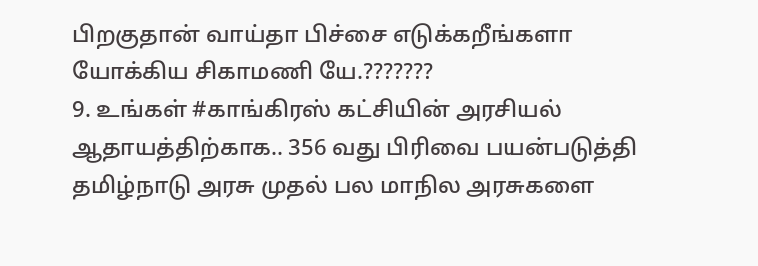பிறகுதான் வாய்தா பிச்சை எடுக்கறீங்களா யோக்கிய சிகாமணி யே.???????
9. உங்கள் #காங்கிரஸ் கட்சியின் அரசியல் ஆதாயத்திற்காக.. 356 வது பிரிவை பயன்படுத்தி தமிழ்நாடு அரசு முதல் பல மாநில அரசுகளை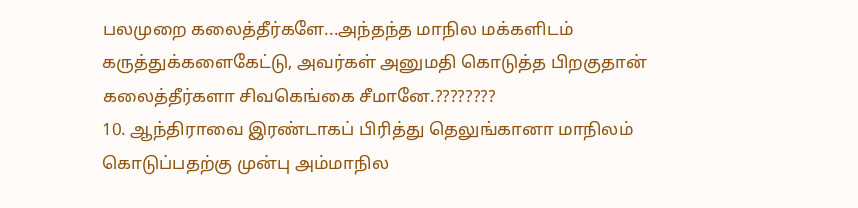பலமுறை கலைத்தீர்களே...அந்தந்த மாநில மக்களிடம் கருத்துக்களைகேட்டு, அவர்கள் அனுமதி கொடுத்த பிறகுதான் கலைத்தீர்களா சிவகெங்கை சீமானே.????????
10. ஆந்திராவை இரண்டாகப் பிரித்து தெலுங்கானா மாநிலம் கொடுப்பதற்கு முன்பு அம்மாநில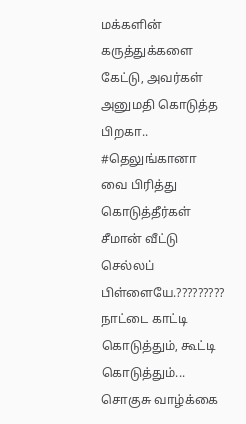மக்களின் கருத்துக்களை கேட்டு, அவர்கள் அனுமதி கொடுத்த பிறகா.. #தெலுங்கானா வை பிரித்து கொடுத்தீர்கள் சீமான் வீட்டு செல்லப் பிள்ளையே.?????????
நாட்டை காட்டி கொடுத்தும், கூட்டி கொடுத்தும்...
சொகுசு வாழ்க்கை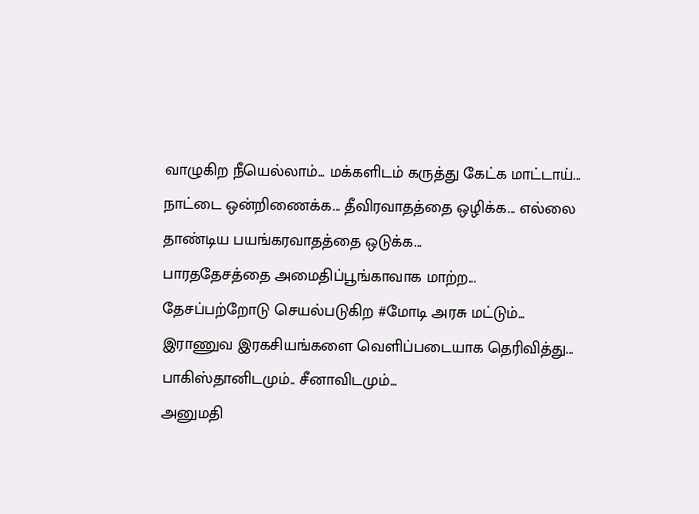வாழுகிற நீயெல்லாம்... மக்களிடம் கருத்து கேட்க மாட்டாய்...
நாட்டை ஒன்றிணைக்க... தீவிரவாதத்தை ஒழிக்க... எல்லை தாண்டிய பயங்கரவாதத்தை ஒடுக்க...
பாரததேசத்தை அமைதிப்பூங்காவாக மாற்ற...
தேசப்பற்றோடு செயல்படுகிற #மோடி அரசு மட்டும்...
இராணுவ இரகசியங்களை வெளிப்படையாக தெரிவித்து...
பாகிஸ்தானிடமும்.. சீனாவிடமும்...
அனுமதி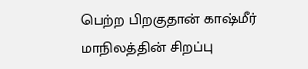பெற்ற பிறகுதான் காஷ்மீர் மாநிலத்தின் சிறப்பு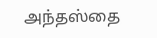அந்தஸ்தை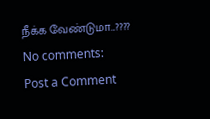நீக்க வேண்டுமா...????
No comments:
Post a Comment